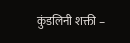कुंडलिनी शक्ती –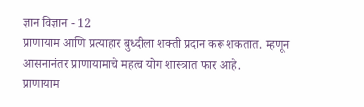ज्ञान विज्ञान - 12
प्राणायाम आणि प्रत्याहार बुध्दीला शक्ती प्रदान करू शकतात. म्हणून आसनानंतर प्राणायामाचे महत्व योग शास्त्रात फार आहे.
प्राणायाम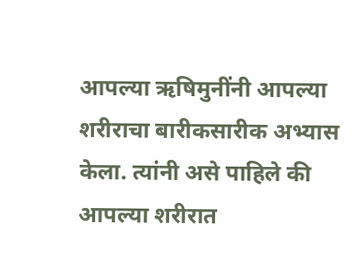आपल्या ऋषिमुनींनी आपल्या शरीराचा बारीकसारीक अभ्यास केला. त्यांनी असे पाहिले की आपल्या शरीरात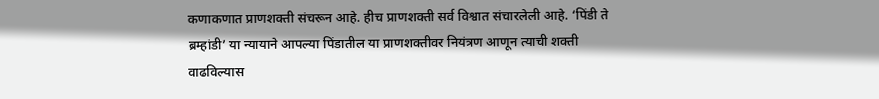कणाकणात प्राणशक्ती संचरून आहे. हीच प्राणशक्ती सर्व विश्वात संचारलेली आहे. ‘पिंडी ते ब्रम्हांडी’ या न्यायाने आपल्या पिंडातील या प्राणशक्तीवर नियंत्रण आणून त्याची शक्ती वाढविल्यास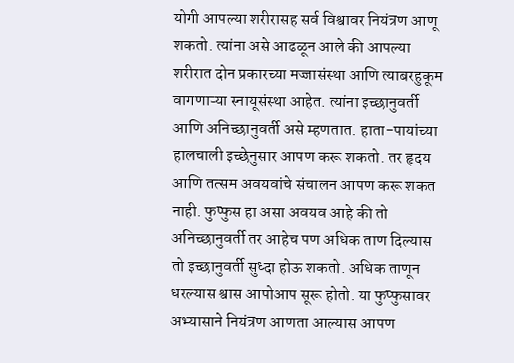योगी आपल्या शरीरासह सर्व विश्वावर नियंत्रण आणू शकतो. त्यांना असे आढळून आले की आपल्या शरीरात दोन प्रकारच्या मज्जासंस्था आणि त्याबरहुकूम वागणाऱ्या स्नायूसंस्था आहेत. त्यांना इच्छानुवर्ती आणि अनिच्छानुवर्ती असे म्हणतात. हाता-पायांच्या हालचाली इच्छेनुसार आपण करू शकतो. तर हृदय आणि तत्सम अवयवांचे संचालन आपण करू शकत नाही. फुप्फुस हा असा अवयव आहे की तो अनिच्छानुवर्ती तर आहेच पण अधिक ताण दिल्यास तो इच्छानुवर्ती सुध्दा होऊ शकतो. अधिक ताणून धरल्यास श्वास आपोआप सूरू होतो. या फुप्फुसावर अभ्यासाने नियंत्रण आणता आल्यास आपण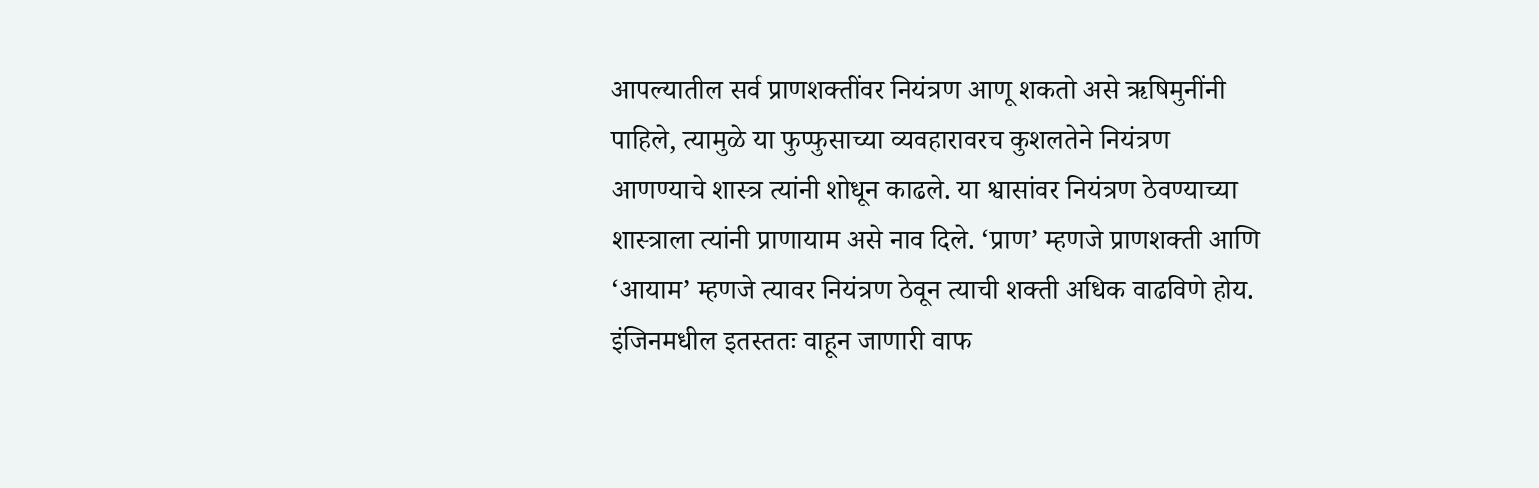आपल्यातील सर्व प्राणशक्तींवर नियंत्रण आणू शकतो असे ऋषिमुनींनी पाहिले, त्यामुळे या फुप्फुसाच्या व्यवहारावरच कुशलतेने नियंत्रण आणण्याचे शास्त्र त्यांनी शोधून काढले. या श्वासांवर नियंत्रण ठेवण्याच्या शास्त्राला त्यांनी प्राणायाम असे नाव दिले. ‘प्राण’ म्हणजे प्राणशक्ती आणि ‘आयाम’ म्हणजे त्यावर नियंत्रण ठेवून त्याची शक्ती अधिक वाढविणे होय. इंजिनमधील इतस्ततः वाहून जाणारी वाफ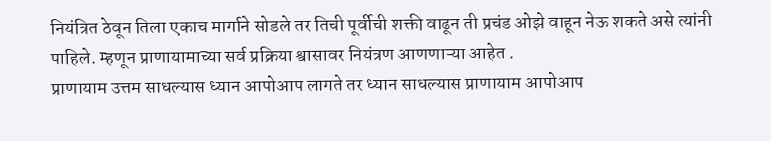नियंत्रित ठेवून तिला एकाच मार्गाने सोडले तर तिची पूर्वीची शक्ती वाढून ती प्रचंड ओझे वाहून नेऊ शकते असे त्यांनी पाहिले. म्हणून प्राणायामाच्या सर्व प्रक्रिया श्वासावर नियंत्रण आणणाऱ्या आहेत .
प्राणायाम उत्तम साधल्यास ध्यान आपोआप लागते तर ध्यान साधल्यास प्राणायाम आपोआप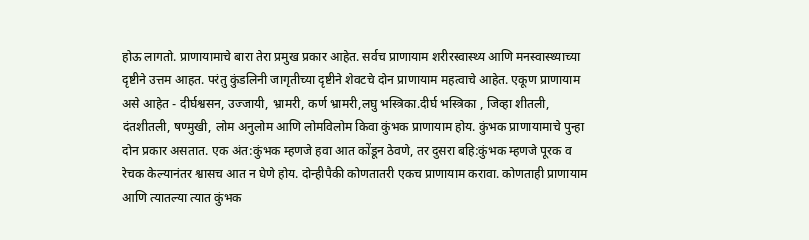होऊ लागतो. प्राणायामाचे बारा तेरा प्रमुख प्रकार आहेत. सर्वच प्राणायाम शरीरस्वास्थ्य आणि मनस्वास्थ्याच्या दृष्टीने उत्तम आहत. परंतु कुंडलिनी जागृतीच्या दृष्टीने शेवटचे दोन प्राणायाम महत्वाचे आहेत. एकूण प्राणायाम असे आहेत - दीर्घश्वसन, उज्जायी, भ्रामरी, कर्ण भ्रामरी,लघु भस्त्रिका.दीर्घ भस्त्रिका , जिव्हा शीतली, दंतशीतली, षण्मुखी, लोम अनुलोम आणि लोमविलोम किवा कुंभक प्राणायाम होय. कुंभक प्राणायामाचे पुन्हा दोन प्रकार असतात. एक अंत:कुंभक म्हणजे हवा आत कोंडून ठेवणे, तर दुसरा बहि:कुंभक म्हणजे पूरक व रेचक केल्यानंतर श्वासच आत न घेणे होय. दोन्हीपैकी कोणतातरी एकच प्राणायाम करावा. कोणताही प्राणायाम आणि त्यातल्या त्यात कुंभक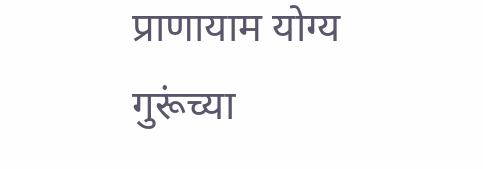प्राणायाम योग्य गुरूंच्या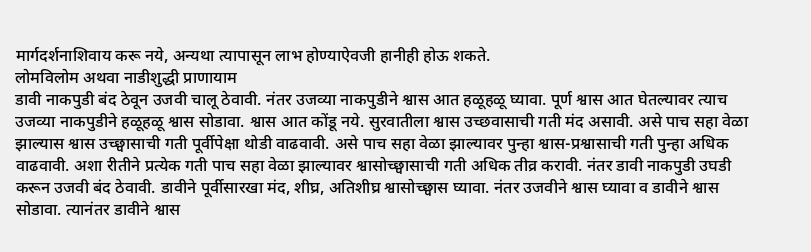मार्गदर्शनाशिवाय करू नये, अन्यथा त्यापासून लाभ होण्याऐवजी हानीही होऊ शकते.
लोमविलोम अथवा नाडीशुद्धी प्राणायाम
डावी नाकपुडी बंद ठेवून उजवी चालू ठेवावी. नंतर उजव्या नाकपुडीने श्वास आत हळूहळू घ्यावा. पूर्ण श्वास आत घेतल्यावर त्याच उजव्या नाकपुडीने हळूहळू श्वास सोडावा. श्वास आत कोंडू नये. सुरवातीला श्वास उच्छवासाची गती मंद असावी. असे पाच सहा वेळा झाल्यास श्वास उच्छ्वासाची गती पूर्वीपेक्षा थोडी वाढवावी. असे पाच सहा वेळा झाल्यावर पुन्हा श्वास-प्रश्वासाची गती पुन्हा अधिक वाढवावी. अशा रीतीने प्रत्येक गती पाच सहा वेळा झाल्यावर श्वासोच्छ्वासाची गती अधिक तीव्र करावी. नंतर डावी नाकपुडी उघडी करून उजवी बंद ठेवावी. डावीने पूर्वीसारखा मंद, शीघ्र, अतिशीघ्र श्वासोच्छ्वास घ्यावा. नंतर उजवीने श्वास घ्यावा व डावीने श्वास सोडावा. त्यानंतर डावीने श्वास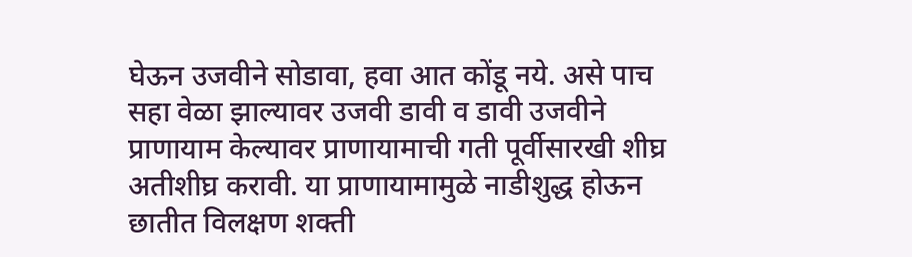घेऊन उजवीने सोडावा, हवा आत कोंडू नये. असे पाच सहा वेळा झाल्यावर उजवी डावी व डावी उजवीने प्राणायाम केल्यावर प्राणायामाची गती पूर्वीसारखी शीघ्र अतीशीघ्र करावी. या प्राणायामामुळे नाडीशुद्ध होऊन छातीत विलक्षण शक्ती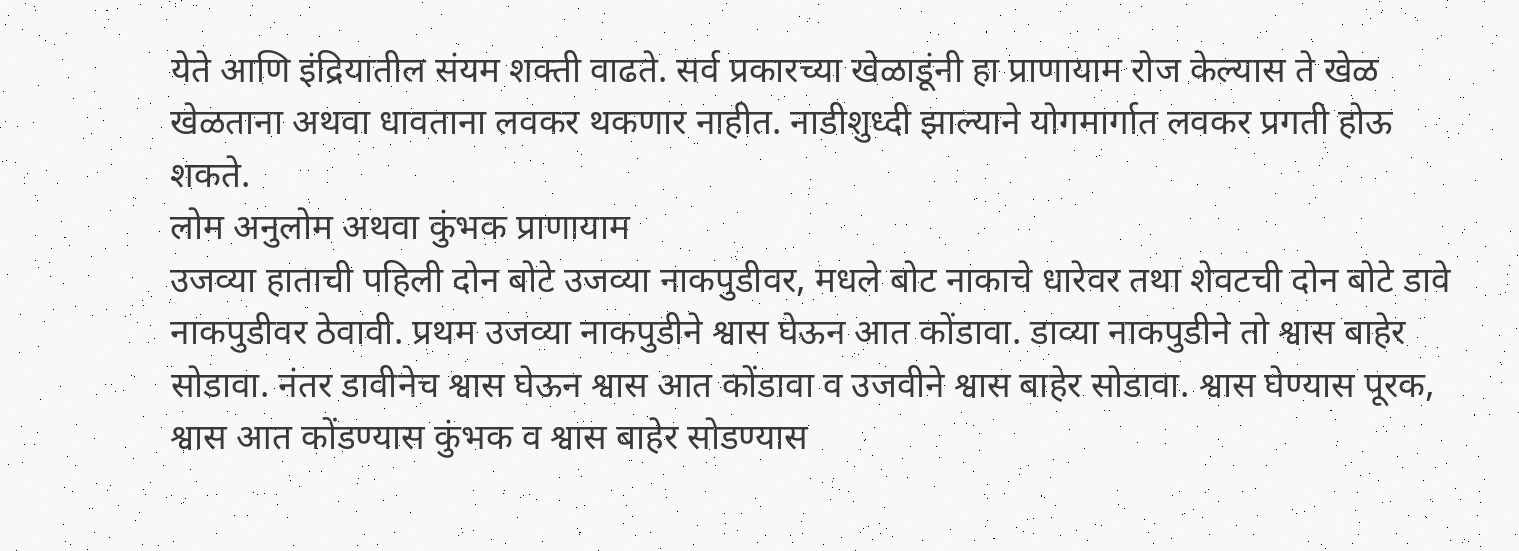येते आणि इंद्रियातील संयम शक्ती वाढते. सर्व प्रकारच्या खेळाडूंनी हा प्राणायाम रोज केल्यास ते खेळ खेळताना अथवा धावताना लवकर थकणार नाहीत. नाडीशुध्दी झाल्याने योगमार्गात लवकर प्रगती होऊ शकते.
लोम अनुलोम अथवा कुंभक प्राणायाम
उजव्या हाताची पहिली दोन बोटे उजव्या नाकपुडीवर, मधले बोट नाकाचे धारेवर तथा शेवटची दोन बोटे डावे नाकपुडीवर ठेवावी. प्रथम उजव्या नाकपुडीने श्वास घेऊन आत कोंडावा. डाव्या नाकपुडीने तो श्वास बाहेर सोडावा. नंतर डावीनेच श्वास घेऊन श्वास आत कोंडावा व उजवीने श्वास बाहेर सोडावा. श्वास घेण्यास पूरक, श्वास आत कोंडण्यास कुंभक व श्वास बाहेर सोडण्यास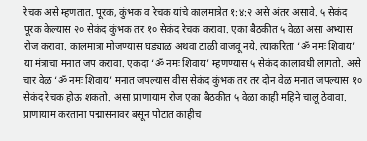रेचक असे म्हणतात. पूरक, कुंभक व रेचक यांचे कालमात्रेत १:४:२ असे अंतर असावे. ५ सेकंद पूरक केल्यास २० सेकंद कुंभक तर १० सेकंद रेचक करावा. एका बैठकीत ५ वेळा असा अभ्यास रोज करावा. कालमात्रा मोजण्यास घड्याळ अथवा टाळी वाजवू नये. त्याकरिता ‘ॐ नमः शिवाय’ या मंत्राचा मनात जप करावा. एकदा ‘ॐ नमः शिवाय’ म्हणण्यास ५ सेकंद कालावधी लागतो. असे चार वेळ ‘ॐ नमः शिवाय’ मनात जपल्यास वीस सेकंद कुंभक तर तर दोन वेळ मनात जपल्यास १० सेकंद रेचक होऊ शकतो. असा प्राणायाम रोज एका बैठकीत ५ वेळा काही महिने चालू ठेवावा. प्राणायाम करताना पद्मासनावर बसून पोटात काहीच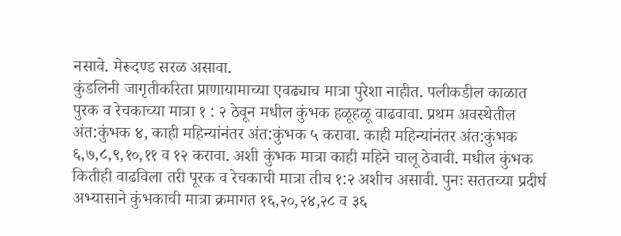नसावे. मेरूदण्ड सरळ असावा.
कुंडलिनी जागृतीकरिता प्राणायामाच्या एवढ्याच मात्रा पुरेशा नाहीत. पलीकडील काळात पुरक व रेचकाच्या मात्रा १ : २ ठेवून मधील कुंभक हळूहळू वाढवावा. प्रथम अवस्थेतील अंत:कुंभक ४, काही महिन्यांनंतर अंत:कुंभक ५ करावा. काही महिन्यांनंतर अंत:कुंभक ६,७,८,९,१०,११ व १२ करावा. अशी कुंभक मात्रा काही महिने चालू ठेवावी. मधील कुंभक कितीही वाढविला तरी पूरक व रेचकाची मात्रा तीच १:२ अशीच असावी. पुनः सततच्या प्रदीर्घ अभ्यासाने कुंभकाची मात्रा क्रमागत १६,२०,२४,२८ व ३६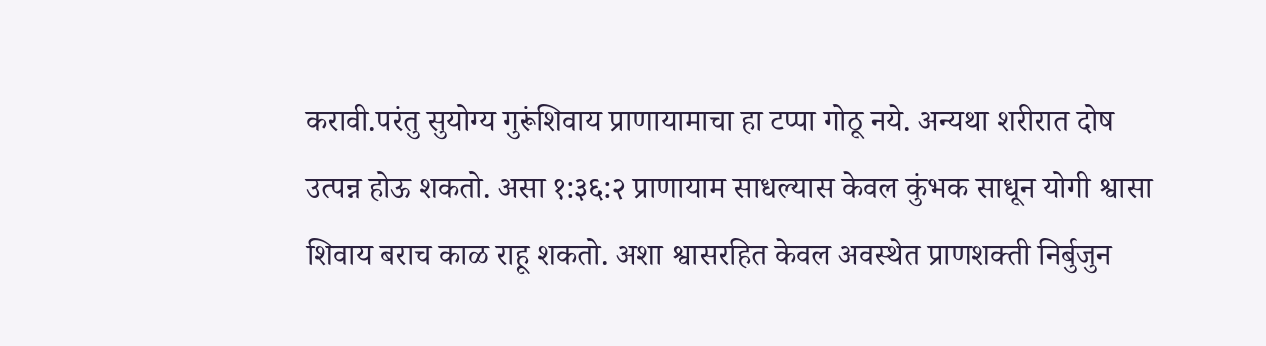करावी.परंतु सुयोग्य गुरूंशिवाय प्राणायामाचा हा टप्पा गोठू नये. अन्यथा शरीरात दोष उत्पन्न होऊ शकतो. असा १:३६:२ प्राणायाम साधल्यास केवल कुंभक साधून योगी श्वासा शिवाय बराच काळ राहू शकतो. अशा श्वासरहित केवल अवस्थेत प्राणशक्ती निर्बुजुन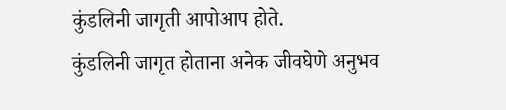कुंडलिनी जागृती आपोआप होते.
कुंडलिनी जागृत होताना अनेक जीवघेणे अनुभव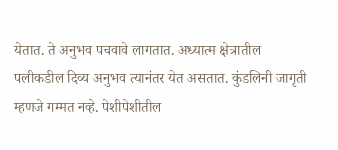येतात. ते अनुभव पचवावे लागतात. अध्यात्म क्षेत्रातील पलीकडील दिव्य अनुभव त्यानंतर येत असतात. कुंडलिनी जागृती म्हणजे गम्मत नव्हे. पेशीपेशीतील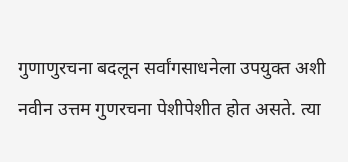गुणाणुरचना बदलून सर्वांगसाधनेला उपयुक्त अशी नवीन उत्तम गुणरचना पेशीपेशीत होत असते. त्या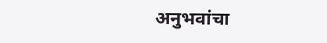अनुभवांचा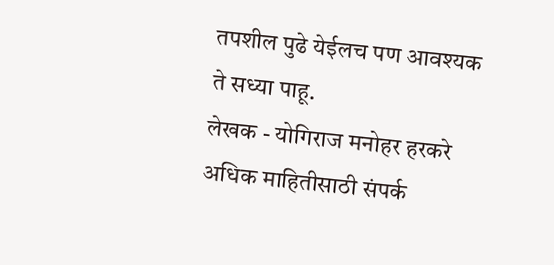तपशील पुढे येईलच पण आवश्यक ते सध्या पाहू.
लेखक - योगिराज मनोहर हरकरे
अधिक माहितीसाठी संपर्क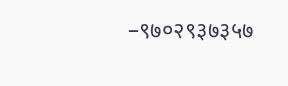–९७०२९३७३५७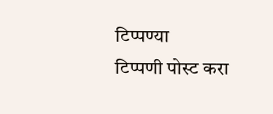टिप्पण्या
टिप्पणी पोस्ट करा